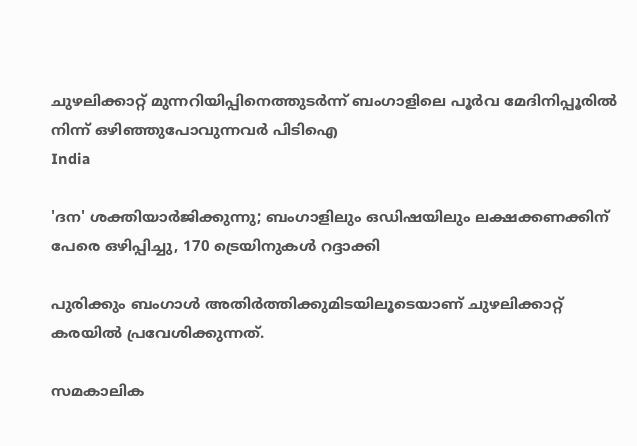ചുഴലിക്കാറ്റ് മുന്നറിയിപ്പിനെത്തുടര്‍ന്ന് ബംഗാളിലെ പൂര്‍വ മേദിനിപ്പൂരില്‍ നിന്ന് ഒഴിഞ്ഞുപോവുന്നവര്‍ പിടിഐ
India

'ദന' ശക്തിയാര്‍ജിക്കുന്നു; ബംഗാളിലും ഒഡിഷയിലും ലക്ഷക്കണക്കിന് പേരെ ഒഴിപ്പിച്ചു, 170 ട്രെയിനുകള്‍ റദ്ദാക്കി

പുരിക്കും ബംഗാള്‍ അതിര്‍ത്തിക്കുമിടയിലൂടെയാണ് ചുഴലിക്കാറ്റ് കരയില്‍ പ്രവേശിക്കുന്നത്.

സമകാലിക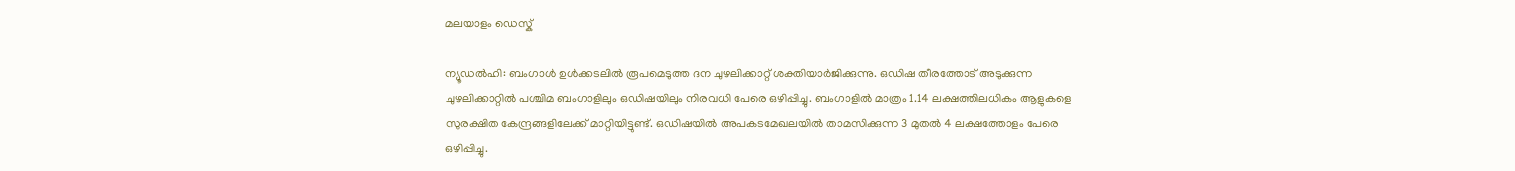മലയാളം ഡെസ്ക്

ന്യൂഡല്‍ഹി: ബംഗാള്‍ ഉള്‍ക്കടലില്‍ രൂപമെടുത്ത ദന ചുഴലിക്കാറ്റ് ശക്തിയാര്‍ജിക്കുന്നു. ഒഡിഷ തീരത്തോട് അടുക്കുന്ന ചുഴലിക്കാറ്റില്‍ പശ്ചിമ ബംഗാളിലും ഒഡിഷയിലും നിരവധി പേരെ ഒഴിപ്പിച്ചു. ബംഗാളില്‍ മാത്രം 1.14 ലക്ഷത്തിലധികം ആളുകളെ സുരക്ഷിത കേന്ദ്രങ്ങളിലേക്ക് മാറ്റിയിട്ടുണ്ട്. ഒഡിഷയില്‍ അപകടമേഖലയില്‍ താമസിക്കുന്ന 3 മുതല്‍ 4 ലക്ഷത്തോളം പേരെ ഒഴിപ്പിച്ചു.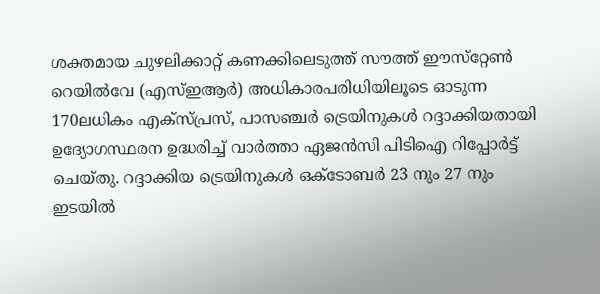ശക്തമായ ചുഴലിക്കാറ്റ് കണക്കിലെടുത്ത് സൗത്ത് ഈസ്‌റ്റേണ്‍ റെയില്‍വേ (എസ്ഇആര്‍) അധികാരപരിധിയിലൂടെ ഓടുന്ന 170ലധികം എക്‌സ്പ്രസ്, പാസഞ്ചര്‍ ട്രെയിനുകള്‍ റദ്ദാക്കിയതായി ഉദ്യോഗസ്ഥരന ഉദ്ധരിച്ച് വാര്‍ത്താ ഏജന്‍സി പിടിഐ റിപ്പോര്‍ട്ട് ചെയ്തു. റദ്ദാക്കിയ ട്രെയിനുകള്‍ ഒക്ടോബര്‍ 23 നും 27 നും ഇടയില്‍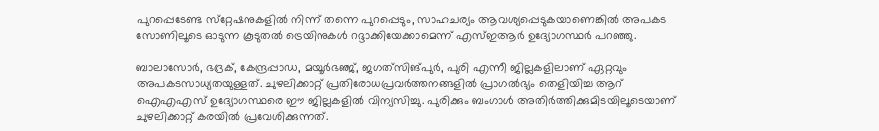പുറപ്പെടേണ്ട സ്‌റ്റേഷനുകളില്‍ നിന്ന് തന്നെ പുറപ്പെടും, സാഹചര്യം ആവശ്യപ്പെടുകയാണെങ്കില്‍ അപകട സോണിലൂടെ ഓടുന്ന കൂടുതല്‍ ട്രെയിനുകള്‍ റദ്ദാക്കിയേക്കാമെന്ന് എസ്ഇആര്‍ ഉദ്യോഗസ്ഥര്‍ പറഞ്ഞു.

ബാലാസോര്‍, ഭദ്രക്, കേന്ദ്രപ്പാഡ, മയൂര്‍ഭഞ്ജ്, ജഗത്‌സിങ്പുര്‍, പുരി എന്നീ ജില്ലകളിലാണ് ഏറ്റവും അപകടസാധ്യതയുള്ളത്. ചുഴലിക്കാറ്റ് പ്രതിരോധപ്രവര്‍ത്തനങ്ങളില്‍ പ്രാഗല്‍ഭ്യം തെളിയിച്ച ആറ് ഐഎഎസ് ഉദ്യോഗസ്ഥരെ ഈ ജില്ലകളില്‍ വിന്യസിച്ചു. പുരിക്കും ബംഗാള്‍ അതിര്‍ത്തിക്കുമിടയിലൂടെയാണ് ചുഴലിക്കാറ്റ് കരയില്‍ പ്രവേശിക്കുന്നത്.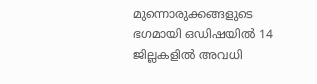മുന്നൊരുക്കങ്ങളുടെ ഭഗമായി ഒഡിഷയില്‍ 14 ജില്ലകളില്‍ അവധി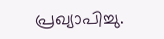പ്രഖ്യാപിച്ചു.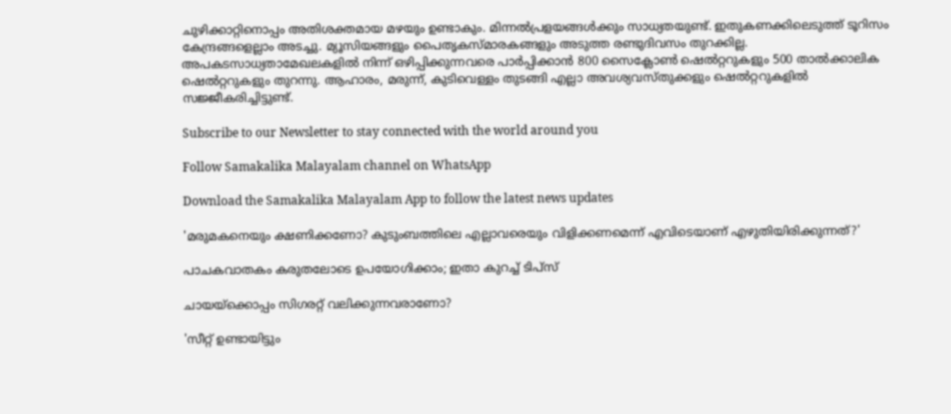ചുഴിക്കാറ്റിനൊപ്പം അതിശക്തമായ മഴയും ഉണ്ടാകും. മിന്നല്‍പ്രളയങ്ങള്‍ക്കും സാധ്യതയുണ്ട്. ഇതുകണക്കിലെടുത്ത് ടൂറിസം കേന്ദ്രങ്ങളെല്ലാം അടച്ചു. മ്യൂസിയങ്ങളും പൈതൃകസ്മാരകങ്ങളും അടുത്ത രണ്ടുദിവസം തുറക്കില്ല. അപകടസാധ്യതാമേഖലകളില്‍ നിന്ന് ഒഴിപ്പിക്കുന്നവരെ പാര്‍പ്പിക്കാന്‍ 800 സൈക്ലോണ്‍ ഷെല്‍റ്ററുകളും 500 താല്‍ക്കാലിക ഷെല്‍റ്ററുകളും തുറന്നു. ആഹാരം, മരുന്ന്, കുടിവെള്ളം തുടങ്ങി എല്ലാ അവശ്യവസ്തുക്കളും ഷെല്‍റ്ററുകളില്‍ സജ്ജീകരിച്ചിട്ടുണ്ട്.

Subscribe to our Newsletter to stay connected with the world around you

Follow Samakalika Malayalam channel on WhatsApp

Download the Samakalika Malayalam App to follow the latest news updates

'മരുമകനെയും ക്ഷണിക്കണോ? കുടുംബത്തിലെ എല്ലാവരെയും വിളിക്കണമെന്ന് എവിടെയാണ് എഴുതിയിരിക്കുന്നത്?'

പാചകവാതകം കരുതലോടെ ഉപയോഗിക്കാം; ഇതാ കുറച്ച് ടിപ്സ്

ചായയ്ക്കൊപ്പം സിഗരറ്റ് വലിക്കുന്നവരാണോ?

'സീറ്റ് ഉണ്ടായിട്ടും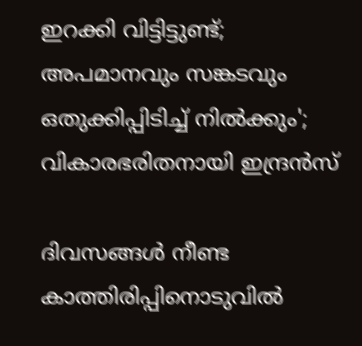ഇറക്കി വിട്ടിട്ടുണ്ട്; അപമാനവും സങ്കടവും ഒതുക്കിപ്പിടിച്ച് നില്‍ക്കും'; വികാരഭരിതനായി ഇന്ദ്രന്‍സ്

ദിവസങ്ങൾ നീണ്ട കാത്തിരിപ്പിനൊടുവിൽ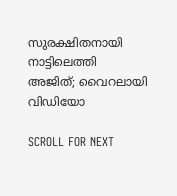സുരക്ഷിതനായി നാട്ടിലെത്തി അജിത്; വൈറലായി വിഡിയോ

SCROLL FOR NEXT